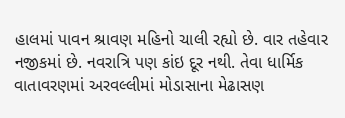હાલમાં પાવન શ્રાવણ મહિનો ચાલી રહ્યો છે. વાર તહેવાર નજીકમાં છે. નવરાત્રિ પણ કાંઇ દૂર નથી. તેવા ધાર્મિક વાતાવરણમાં અરવલ્લીમાં મોડાસાના મેઢાસણ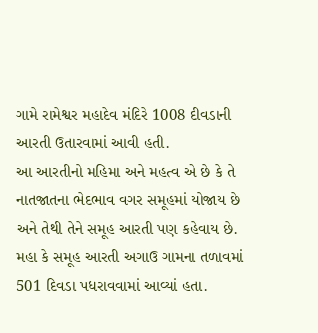ગામે રામેશ્વર મહાદેવ મંદિરે 1008 દીવડાની આરતી ઉતારવામાં આવી હતી.
આ આરતીનો મહિમા અને મહત્વ એ છે કે તે નાતજાતના ભેદભાવ વગર સમૂહમાં યોજાય છે અને તેથી તેને સમૂહ આરતી પણ કહેવાય છે. મહા કે સમૂહ આરતી અગાઉ ગામના તળાવમાં 501 દિવડા પધરાવવામાં આવ્યાં હતા.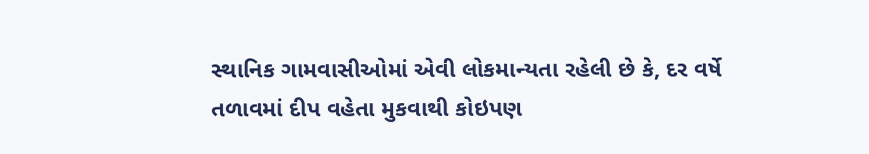સ્થાનિક ગામવાસીઓમાં એવી લોકમાન્યતા રહેલી છે કે, દર વર્ષે તળાવમાં દીપ વહેતા મુકવાથી કોઇપણ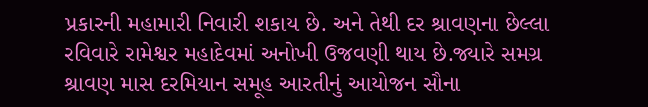પ્રકારની મહામારી નિવારી શકાય છે. અને તેથી દર શ્રાવણના છેલ્લા રવિવારે રામેશ્વર મહાદેવમાં અનોખી ઉજવણી થાય છે.જ્યારે સમગ્ર શ્રાવણ માસ દરમિયાન સમૂહ આરતીનું આયોજન સૌના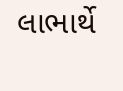લાભાર્થે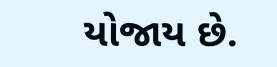યોજાય છે.